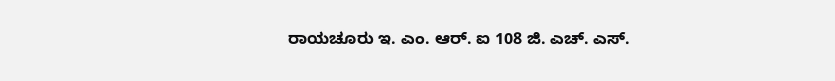ರಾಯಚೂರು ಇ. ಎಂ. ಆರ್. ಐ 108 ಜಿ. ಎಚ್. ಎಸ್.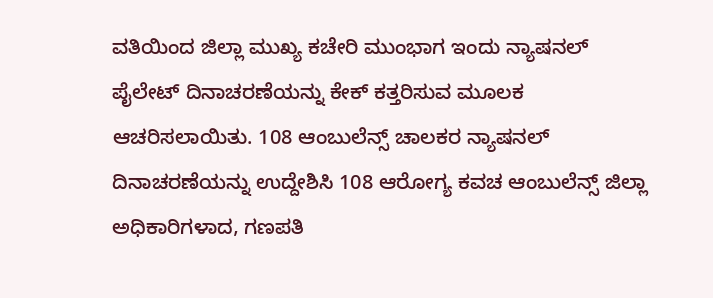ವತಿಯಿಂದ ಜಿಲ್ಲಾ ಮುಖ್ಯ ಕಚೇರಿ ಮುಂಭಾಗ ಇಂದು ನ್ಯಾಷನಲ್ ಪೈಲೇಟ್ ದಿನಾಚರಣೆಯನ್ನು ಕೇಕ್ ಕತ್ತರಿಸುವ ಮೂಲಕ ಆಚರಿಸಲಾಯಿತು. 108 ಆಂಬುಲೆನ್ಸ್ ಚಾಲಕರ ನ್ಯಾಷನಲ್ ದಿನಾಚರಣೆಯನ್ನು ಉದ್ದೇಶಿಸಿ 108 ಆರೋಗ್ಯ ಕವಚ ಆಂಬುಲೆನ್ಸ್ ಜಿಲ್ಲಾ ಅಧಿಕಾರಿಗಳಾದ, ಗಣಪತಿ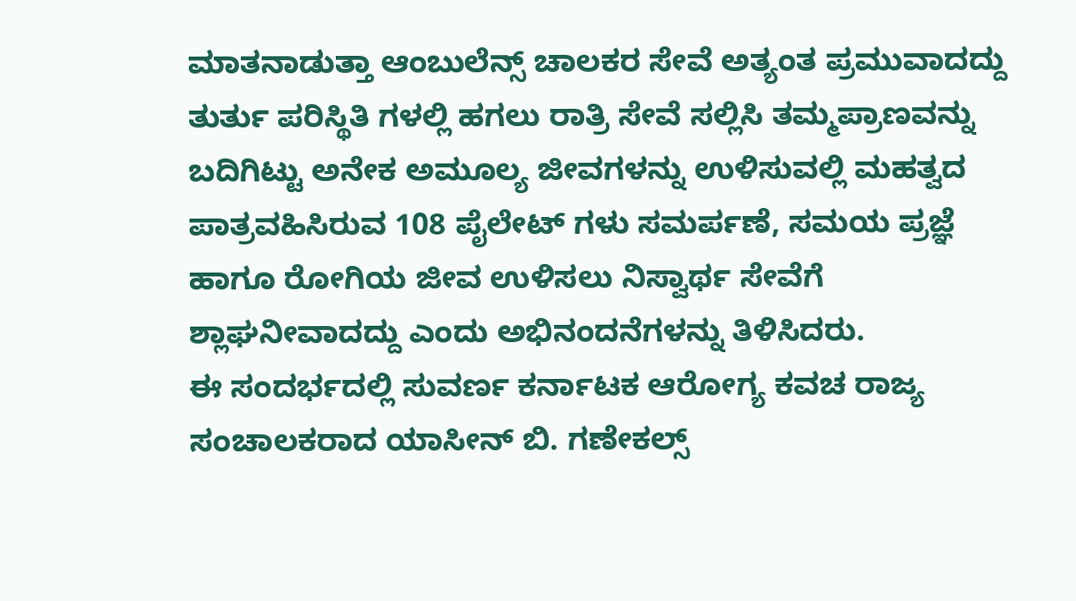ಮಾತನಾಡುತ್ತಾ ಆಂಬುಲೆನ್ಸ್ ಚಾಲಕರ ಸೇವೆ ಅತ್ಯಂತ ಪ್ರಮುವಾದದ್ದು ತುರ್ತು ಪರಿಸ್ಥಿತಿ ಗಳಲ್ಲಿ ಹಗಲು ರಾತ್ರಿ ಸೇವೆ ಸಲ್ಲಿಸಿ ತಮ್ಮಪ್ರಾಣವನ್ನು ಬದಿಗಿಟ್ಟು ಅನೇಕ ಅಮೂಲ್ಯ ಜೀವಗಳನ್ನು ಉಳಿಸುವಲ್ಲಿ ಮಹತ್ವದ ಪಾತ್ರವಹಿಸಿರುವ 108 ಪೈಲೇಟ್ ಗಳು ಸಮರ್ಪಣೆ, ಸಮಯ ಪ್ರಜ್ಞೆ ಹಾಗೂ ರೋಗಿಯ ಜೀವ ಉಳಿಸಲು ನಿಸ್ವಾರ್ಥ ಸೇವೆಗೆ ಶ್ಲಾಘನೀವಾದದ್ದು ಎಂದು ಅಭಿನಂದನೆಗಳನ್ನು ತಿಳಿಸಿದರು.
ಈ ಸಂದರ್ಭದಲ್ಲಿ ಸುವರ್ಣ ಕರ್ನಾಟಕ ಆರೋಗ್ಯ ಕವಚ ರಾಜ್ಯ ಸಂಚಾಲಕರಾದ ಯಾಸೀನ್ ಬಿ. ಗಣೇಕಲ್ಸ್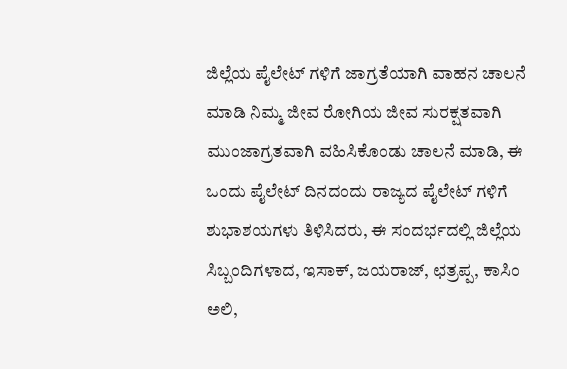ಜಿಲ್ಲೆಯ ಪೈಲೇಟ್ ಗಳಿಗೆ ಜಾಗ್ರತೆಯಾಗಿ ವಾಹನ ಚಾಲನೆ ಮಾಡಿ ನಿಮ್ಮ ಜೀವ ರೋಗಿಯ ಜೀವ ಸುರಕ್ಷತವಾಗಿ ಮುಂಜಾಗ್ರತವಾಗಿ ವಹಿಸಿಕೊಂಡು ಚಾಲನೆ ಮಾಡಿ, ಈ ಒಂದು ಪೈಲೇಟ್ ದಿನದಂದು ರಾಜ್ಯದ ಪೈಲೇಟ್ ಗಳಿಗೆ ಶುಭಾಶಯಗಳು ತಿಳಿಸಿದರು, ಈ ಸಂದರ್ಭದಲ್ಲಿ ಜಿಲ್ಲೆಯ ಸಿಬ್ಬಂದಿಗಳಾದ, ಇಸಾಕ್, ಜಯರಾಜ್, ಛತ್ರಪ್ಪ, ಕಾಸಿಂ ಅಲಿ,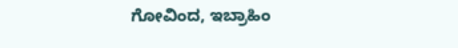ಗೋವಿಂದ, ಇಬ್ರಾಹಿಂ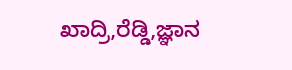ಖಾದ್ರಿ,ರೆಡ್ಡಿ,ಜ್ಞಾನ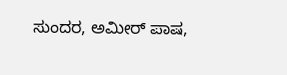ಸುಂದರ, ಅಮೀರ್ ಪಾಷ,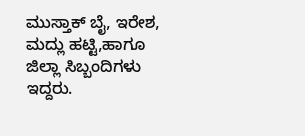ಮುಸ್ತಾಕ್ ಬೈ, ಇರೇಶ, ಮದ್ಲು ಹಟ್ಟಿ,ಹಾಗೂ ಜಿಲ್ಲಾ ಸಿಬ್ಬಂದಿಗಳು ಇದ್ದರು.